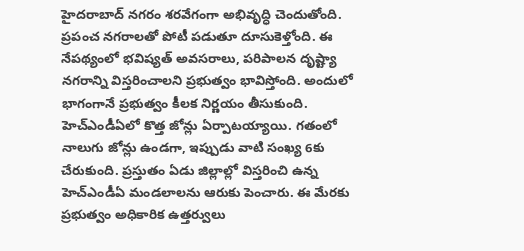హైదరాబాద్ నగరం శరవేగంగా అభివృద్ధి చెందుతోంది. ప్రపంచ నగరాలతో పోటీ పడుతూ దూసుకెళ్తోంది. ఈ నేపథ్యంలో భవిష్యత్ అవసరాలు, పరిపాలన దృష్ట్యా నగరాన్ని విస్తరించాలని ప్రభుత్వం భావిస్తోంది. అందులో భాగంగానే ప్రభుత్వం కీలక నిర్ణయం తీసుకుంది. హెచ్‌ఎండీఏలో కొత్త జోన్లు ఏర్పాటయ్యాయి. గతంలో నాలుగు జోన్లు ఉండగా, ఇప్పుడు వాటి సంఖ్య 6కు చేరుకుంది. ప్రస్తుతం ఏడు జిల్లాల్లో విస్తరించి ఉన్న హెచ్‌ఎండీఏ మండలాలను ఆరుకు పెంచారు. ఈ మేరకు ప్రభుత్వం అధికారిక ఉత్తర్వులు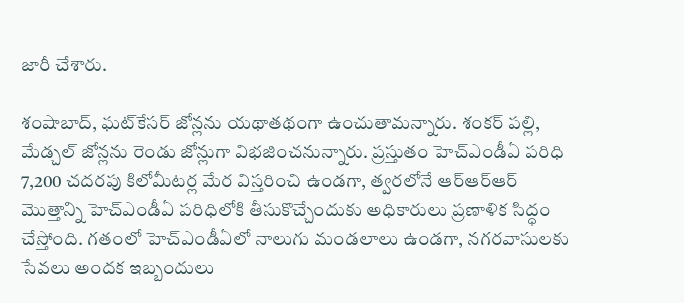జారీ చేశారు.

శంషాబాద్, ఘట్‌కేసర్ జోన్లను యథాతథంగా ఉంచుతామన్నారు. శంకర్ పల్లి, మేడ్చల్ జోన్లను రెండు జోన్లుగా విభజించనున్నారు. ప్రస్తుతం హెచ్‌ఎండీఏ పరిధి 7,200 చదరపు కిలోమీటర్ల మేర విస్తరించి ఉండగా, త్వరలోనే ఆర్‌ఆర్‌ఆర్‌ మొత్తాన్ని హెచ్‌ఎండీఏ పరిధిలోకి తీసుకొచ్చేందుకు అధికారులు ప్రణాళిక సిద్ధం చేస్తోంది. గతంలో హెచ్‌ఎండీఏలో నాలుగు మండలాలు ఉండగా, నగరవాసులకు సేవలు అందక ఇబ్బందులు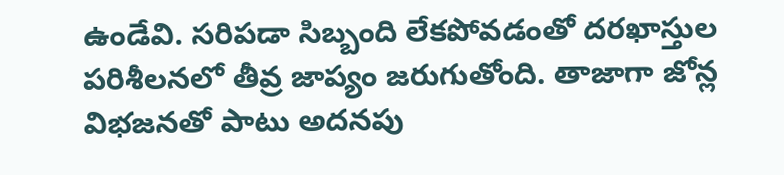ఉండేవి. సరిపడా సిబ్బంది లేకపోవడంతో దరఖాస్తుల పరిశీలనలో తీవ్ర జాప్యం జరుగుతోంది. తాజాగా జోన్ల విభజనతో పాటు అదనపు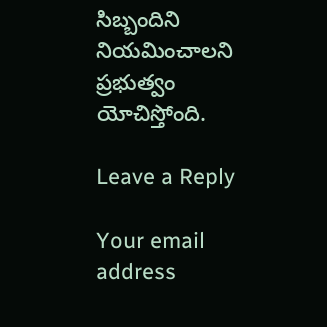సిబ్బందిని నియమించాలని ప్రభుత్వం యోచిస్తోంది.

Leave a Reply

Your email address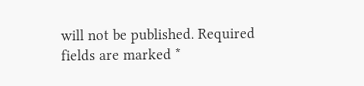will not be published. Required fields are marked *